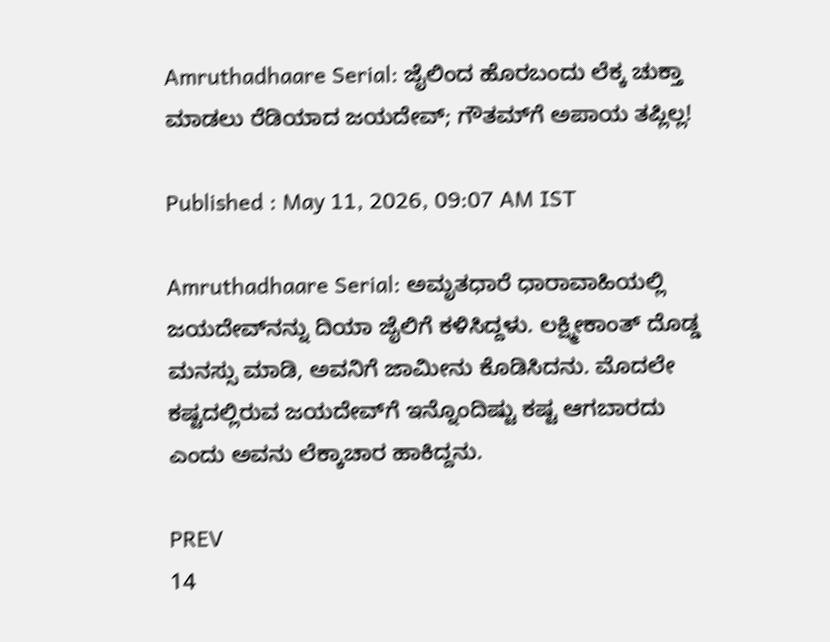Amruthadhaare Serial: ಜೈಲಿಂದ ಹೊರಬಂದು ಲೆಕ್ಕ ಚುಕ್ತಾ ಮಾಡಲು ರೆಡಿಯಾದ ಜಯದೇವ್; ಗೌತಮ್‌ಗೆ ಅಪಾಯ ತಪ್ಲಿಲ್ಲ!

Published : May 11, 2026, 09:07 AM IST

Amruthadhaare Serial: ಅಮೃತಧಾರೆ ಧಾರಾವಾಹಿಯಲ್ಲಿ ಜಯದೇವ್‌ನನ್ನು ದಿಯಾ ಜೈಲಿಗೆ ಕಳಿಸಿದ್ದಳು. ಲಕ್ಷ್ಮೀಕಾಂತ್‌ ದೊಡ್ಡ ಮನಸ್ಸು ಮಾಡಿ, ಅವನಿಗೆ ಜಾಮೀನು ಕೊಡಿಸಿದನು. ಮೊದಲೇ ಕಷ್ಟದಲ್ಲಿರುವ ಜಯದೇವ್‌ಗೆ ಇನ್ನೊಂದಿಷ್ಟು ಕಷ್ಟ ಆಗಬಾರದು ಎಂದು ಅವನು ಲೆಕ್ಕಾಚಾರ ಹಾಕಿದ್ದನು.

PREV
14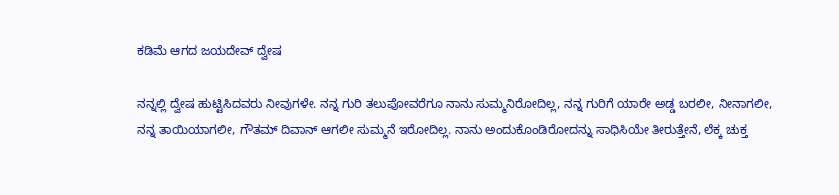ಕಡಿಮೆ ಆಗದ ಜಯದೇವ್‌ ದ್ವೇಷ

ನನ್ನಲ್ಲಿ ದ್ವೇಷ ಹುಟ್ಟಿಸಿದವರು ನೀವುಗಳೇ. ನನ್ನ ಗುರಿ ತಲುಪೋವರೆಗೂ ನಾನು ಸುಮ್ಮನಿರೋದಿಲ್ಲ, ನನ್ನ ಗುರಿಗೆ ಯಾರೇ ಅಡ್ಡ ಬರಲೀ, ನೀನಾಗಲೀ, ನನ್ನ ತಾಯಿಯಾಗಲೀ, ಗೌತಮ್‌ ದಿವಾನ್‌ ಆಗಲೀ ಸುಮ್ಮನೆ ಇರೋದಿಲ್ಲ. ನಾನು ಅಂದುಕೊಂಡಿರೋದನ್ನು ಸಾಧಿಸಿಯೇ ತೀರುತ್ತೇನೆ, ಲೆಕ್ಕ ಚುಕ್ತ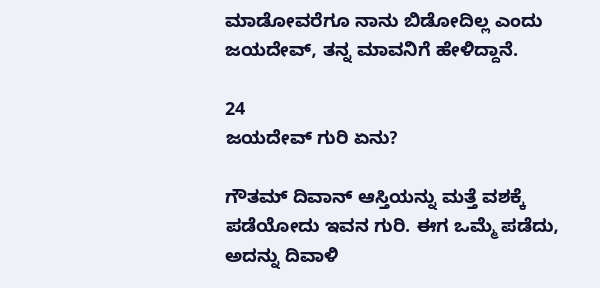ಮಾಡೋವರೆಗೂ ನಾನು ಬಿಡೋದಿಲ್ಲ ಎಂದು ಜಯದೇವ್‌, ತನ್ನ ಮಾವನಿಗೆ ಹೇಳಿದ್ದಾನೆ.

24
ಜಯದೇವ್‌ ಗುರಿ ಏನು?

ಗೌತಮ್‌ ದಿವಾನ್‌ ಆಸ್ತಿಯನ್ನು ಮತ್ತೆ ವಶಕ್ಕೆ ಪಡೆಯೋದು ಇವನ ಗುರಿ. ಈಗ ಒಮ್ಮೆ ಪಡೆದು, ಅದನ್ನು ದಿವಾಳಿ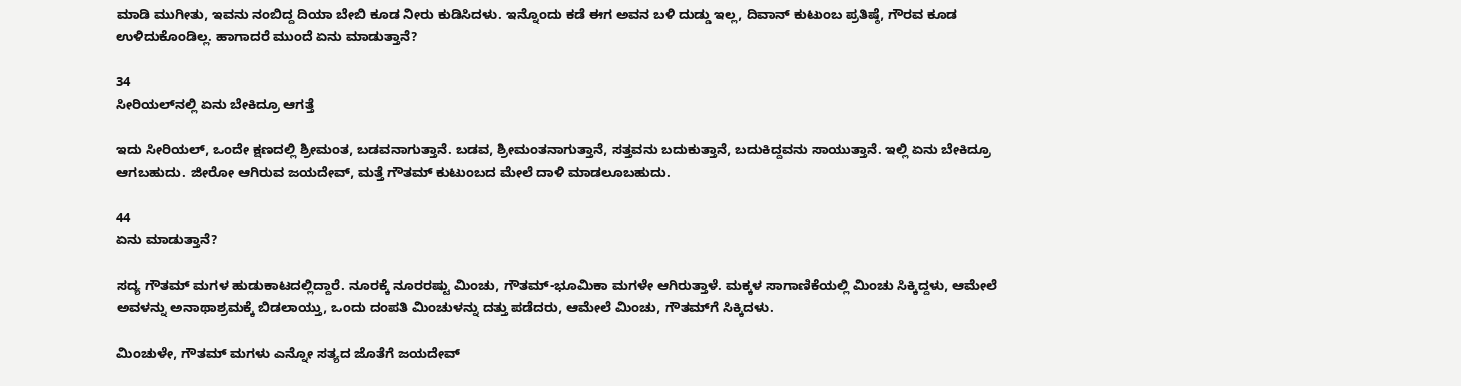ಮಾಡಿ ಮುಗೀತು, ಇವನು ನಂಬಿದ್ದ ದಿಯಾ ಬೇಬಿ ಕೂಡ ನೀರು ಕುಡಿಸಿದಳು. ಇನ್ನೊಂದು ಕಡೆ ಈಗ ಅವನ ಬಳಿ ದುಡ್ಡು ಇಲ್ಲ, ದಿವಾನ್‌ ಕುಟುಂಬ ಪ್ರತಿಷ್ಠೆ, ಗೌರವ ಕೂಡ ಉಳಿದುಕೊಂಡಿಲ್ಲ. ಹಾಗಾದರೆ ಮುಂದೆ ಏನು ಮಾಡುತ್ತಾನೆ?

34
ಸೀರಿಯಲ್‌ನಲ್ಲಿ ಏನು ಬೇಕಿದ್ರೂ ಆಗತ್ತೆ

ಇದು ಸೀರಿಯಲ್‌, ಒಂದೇ ಕ್ಷಣದಲ್ಲಿ ಶ್ರೀಮಂತ, ಬಡವನಾಗುತ್ತಾನೆ. ಬಡವ, ಶ್ರೀಮಂತನಾಗುತ್ತಾನೆ, ಸತ್ತವನು ಬದುಕುತ್ತಾನೆ, ಬದುಕಿದ್ದವನು ಸಾಯುತ್ತಾನೆ. ಇಲ್ಲಿ ಏನು ಬೇಕಿದ್ರೂ ಆಗಬಹುದು. ಜೀರೋ ಆಗಿರುವ ಜಯದೇವ್‌, ಮತ್ತೆ ಗೌತಮ್‌ ಕುಟುಂಬದ ಮೇಲೆ ದಾಳಿ ಮಾಡಲೂಬಹುದು.

44
ಏನು ಮಾಡುತ್ತಾನೆ?

ಸದ್ಯ ಗೌತಮ್‌ ಮಗಳ ಹುಡುಕಾಟದಲ್ಲಿದ್ದಾರೆ. ನೂರಕ್ಕೆ ನೂರರಷ್ಟು ಮಿಂಚು, ಗೌತಮ್-ಭೂಮಿಕಾ ಮಗಳೇ ಆಗಿರುತ್ತಾಳೆ. ಮಕ್ಕಳ ಸಾಗಾಣಿಕೆಯಲ್ಲಿ ಮಿಂಚು ಸಿಕ್ಕಿದ್ದಳು, ಆಮೇಲೆ ಅವಳನ್ನು ಅನಾಥಾಶ್ರಮಕ್ಕೆ ಬಿಡಲಾಯ್ತು, ಒಂದು ದಂಪತಿ ಮಿಂಚುಳನ್ನು ದತ್ತು ಪಡೆದರು, ಆಮೇಲೆ ಮಿಂಚು, ಗೌತಮ್‌ಗೆ ಸಿಕ್ಕಿದಳು.

ಮಿಂಚುಳೇ, ಗೌತಮ್‌ ಮಗಳು ಎನ್ನೋ ಸತ್ಯದ ಜೊತೆಗೆ ಜಯದೇವ್‌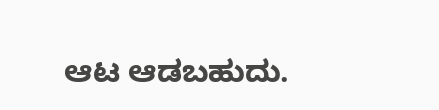ಆಟ ಆಡಬಹುದು.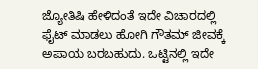ಜ್ಯೋತಿಷಿ ಹೇಳಿದಂತೆ ಇದೇ ವಿಚಾರದಲ್ಲಿ ಫೈಟ್‌ ಮಾಡಲು ಹೋಗಿ ಗೌತಮ್‌ ಜೀವಕ್ಕೆ ಅಪಾಯ ಬರಬಹುದು. ಒಟ್ಟಿನಲ್ಲಿ ಇದೇ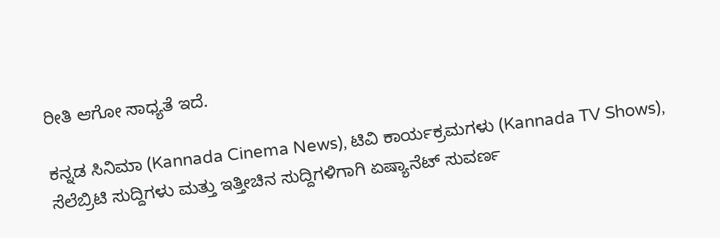ರೀತಿ ಆಗೋ ಸಾಧ್ಯತೆ ಇದೆ.

ಕನ್ನಡ ಸಿನಿಮಾ (Kannada Cinema News), ಟಿವಿ ಕಾರ್ಯಕ್ರಮಗಳು (Kannada TV Shows), ಸೆಲೆಬ್ರಿಟಿ ಸುದ್ದಿಗಳು ಮತ್ತು ಇತ್ತೀಚಿನ ಸುದ್ದಿಗಳಿಗಾಗಿ ಏಷ್ಯಾನೆಟ್ ಸುವರ್ಣ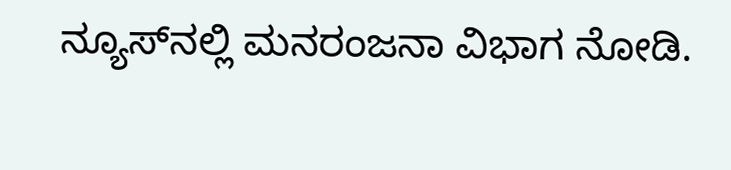ನ್ಯೂಸ್‌ನಲ್ಲಿ ಮನರಂಜನಾ ವಿಭಾಗ ನೋಡಿ.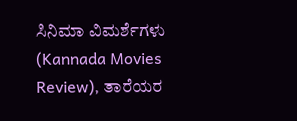ಸಿನಿಮಾ ವಿಮರ್ಶೆಗಳು (Kannada Movies Review), ತಾರೆಯರ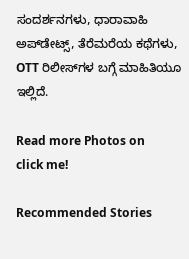ಸಂದರ್ಶನಗಳು, ಧಾರಾವಾಹಿ ಅಪ್‌ಡೇಟ್ಸ್‌, ತೆರೆಮರೆಯ ಕಥೆಗಳು, OTT ರಿಲೀಸ್‌ಗಳ ಬಗ್ಗೆ ಮಾಹಿತಿಯೂ ಇಲ್ಲಿದೆ.

Read more Photos on
click me!

Recommended Stories